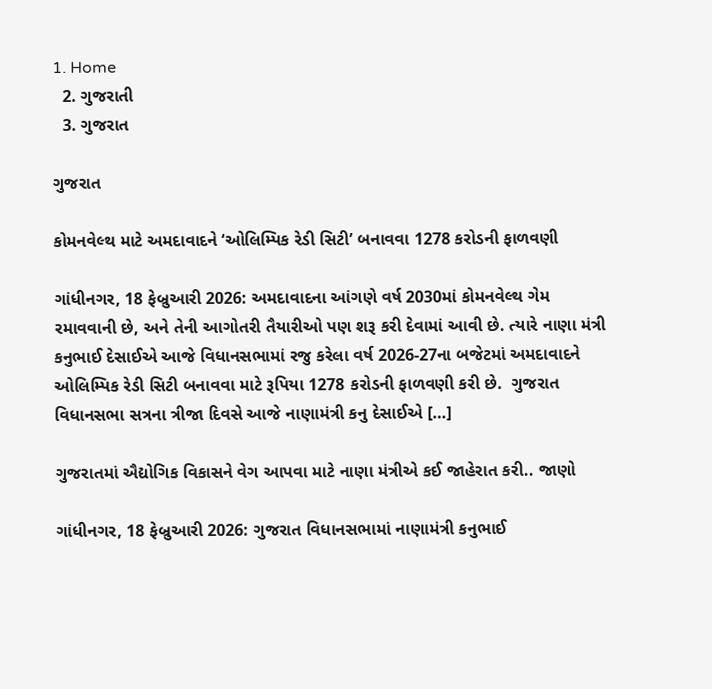1. Home
  2. ગુજરાતી
  3. ગુજરાત

ગુજરાત

કોમનવેલ્થ માટે અમદાવાદને ‘ઓલિમ્પિક રેડી સિટી’ બનાવવા 1278 કરોડની ફાળવણી

ગાંધીનગર, 18 ફેબ્રુઆરી 2026: અમદાવાદના આંગણે વર્ષ 2030માં કોમનવેલ્થ ગેમ રમાવવાની છે, અને તેની આગોતરી તૈયારીઓ પણ શરૂ કરી દેવામાં આવી છે. ત્યારે નાણા મંત્રી કનુભાઈ દેસાઈએ આજે વિધાનસભામાં રજુ કરેલા વર્ષ 2026-27ના બજેટમાં અમદાવાદને ઓલિમ્પિક રેડી સિટી બનાવવા માટે રૂપિયા 1278 કરોડની ફાળવણી કરી છે.  ગુજરાત વિધાનસભા સત્રના ત્રીજા દિવસે આજે નાણામંત્રી કનુ દેસાઈએ […]

ગુજરાતમાં ઐદ્યોગિક વિકાસને વેગ આપવા માટે નાણા મંત્રીએ કઈ જાહેરાત કરી.. જાણો

ગાંધીનગર, 18 ફેબ્રુઆરી 2026: ગુજરાત વિધાનસભામાં નાણામંત્રી કનુભાઈ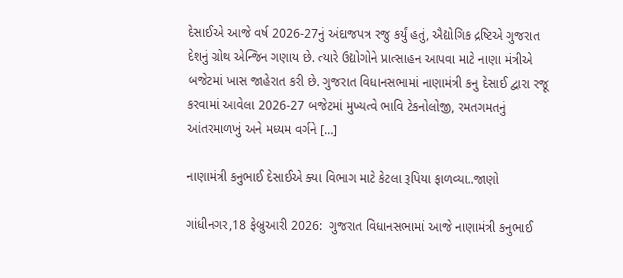દેસાઈએ આજે વર્ષ 2026-27નું અંદાજપત્ર રજુ કર્યું હતું, ઐદ્યોગિક દ્રષ્ટિએ ગુજરાત દેશનું ગ્રોથ એન્જિન ગણાય છે. ત્યારે ઉદ્યોગોને પ્રાત્સાહન આપવા માટે નાણા મંત્રીએ બજેટમાં ખાસ જાહેરાત કરી છે. ગુજરાત વિધાનસભામાં નાણામંત્રી કનુ દેસાઈ દ્વારા રજૂ કરવામાં આવેલા 2026-27 બજેટમાં મુખ્યત્વે ભાવિ ટેકનોલોજી, રમતગમતનું આંતરમાળખું અને મધ્યમ વર્ગને […]

નાણામંત્રી કનુભાઈ દેસાઈએ ક્યા વિભાગ માટે કેટલા રૂપિયા ફાળવ્યા..જાણો

ગાંધીનગર,18 ફેબ્રુઆરી 2026:  ગુજરાત વિધાનસભામાં આજે નાણામંત્રી કનુભાઈ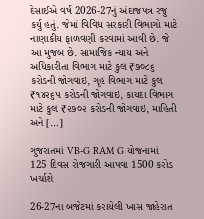દેસાઈએ વર્ષ 2026-27નું અંદાજપત્ર રજુ કર્યુ હતું. જેમાં વિવિધ સરકારી વિભાગો માટે નાણાકીય ફાળવણી કરવામાં આવી છે. જે આ મુજબ છે. સામાજિક ન્યાય અને અધિકારીતા વિભાગ માટે કુલ ₹૭૦૮૬ કરોડની જોગવાઇ, ગૃહ વિભાગ માટે કુલ ₹૧૪૨૬૫ કરોડની જોગવાઇ, કાયદા વિભાગ માટે કુલ ₹૨૭૦૨ કરોડની જોગવાઇ, માહિતી અને […]

ગુજરાતમાં VB-G RAM G યોજનામાં 125 દિવસ રોજગારી આપવા 1500 કરોડ ખર્ચાશે

26-27ના બજેટમાં કરાયેલી ખાસ જાહેરાત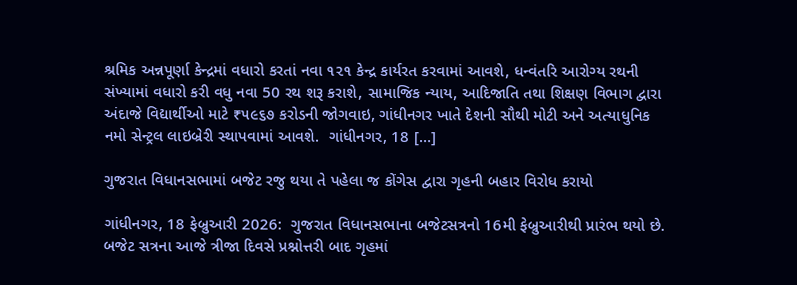શ્રમિક અન્નપૂર્ણા કેન્‍દ્રમાં વધારો કરતાં નવા ૧૨૧ કેન્‍દ્ર કાર્યરત કરવામાં આવશે, ધન્‍વંતરિ આરોગ્ય રથની સંખ્યામાં વધારો કરી વધુ નવા 50 રથ શરૂ કરાશે, સામાજિક ન્યાય, આદિજાતિ તથા શિક્ષણ વિભાગ દ્વારા અંદાજે વિદ્યાર્થીઓ માટે ₹૫૯૬૭ કરોડની જોગવાઇ, ગાંધીનગર ખાતે દેશની સૌથી મોટી અને અત્યાધુનિક નમો સેન્ટ્રલ લાઇબ્રેરી સ્થાપવામાં આવશે.  ગાંધીનગર, 18 […]

ગુજરાત વિધાનસભામાં બજેટ રજુ થયા તે પહેલા જ કોંગેસ દ્વારા ગૃહની બહાર વિરોધ કરાયો

ગાંધીનગર, 18 ફેબ્રુઆરી 2026:  ગુજરાત વિધાનસભાના બજેટસત્રનો 16મી ફેબ્રુઆરીથી પ્રારંભ થયો છે. બજેટ સત્રના આજે ત્રીજા દિવસે પ્રશ્નોત્તરી બાદ ગૃહમાં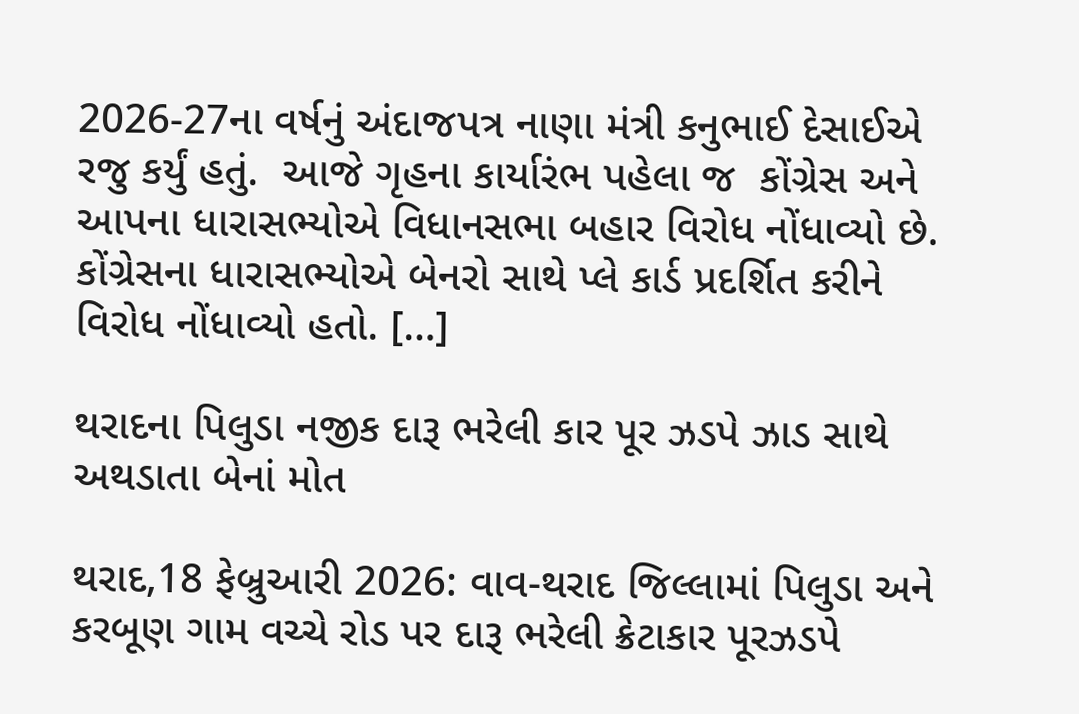2026-27ના વર્ષનું અંદાજપત્ર નાણા મંત્રી કનુભાઈ દેસાઈએ રજુ કર્યું હતું.  આજે ગૃહના કાર્યારંભ પહેલા જ  કોંગ્રેસ અને આપના ધારાસભ્યોએ વિધાનસભા બહાર વિરોધ નોંધાવ્યો છે. કોંગ્રેસના ધારાસભ્યોએ બેનરો સાથે પ્લે કાર્ડ પ્રદર્શિત કરીને વિરોધ નોંધાવ્યો હતો. […]

થરાદના પિલુડા નજીક દારૂ ભરેલી કાર પૂર ઝડપે ઝાડ સાથે અથડાતા બેનાં મોત

થરાદ,18 ફેબ્રુઆરી 2026: વાવ-થરાદ જિલ્લામાં પિલુડા અને કરબૂણ ગામ વચ્ચે રોડ પર દારૂ ભરેલી ક્રેટાકાર પૂરઝડપે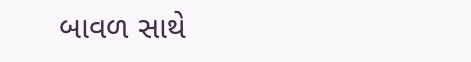બાવળ સાથે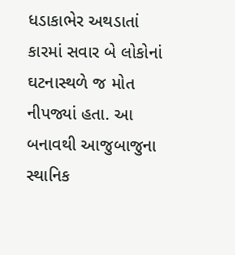ધડાકાભેર અથડાતાં કારમાં સવાર બે લોકોનાં ઘટનાસ્થળે જ મોત નીપજ્યાં હતા. આ બનાવથી આજુબાજુના સ્થાનિક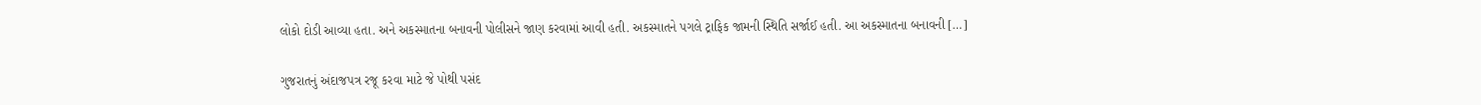લોકો દોડી આવ્યા હતા. અને અકસ્માતના બનાવની પોલીસને જાણ કરવામાં આવી હતી. અકસ્માતને પગલે ટ્રાફિક જામની સ્થિતિ સર્જાઈ હતી. આ અકસ્માતના બનાવની […]

ગુજરાતનું અંદાજપત્ર રજૂ કરવા માટે જે પોથી પસંદ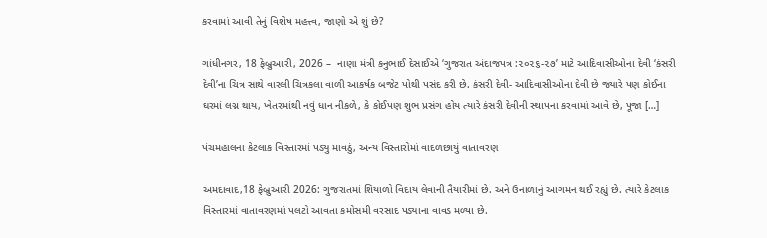કરવામાં આવી તેનું વિશેષ મહત્ત્વ, જાણો એ શું છે?

ગાંધીનગર, 18 ફેબ્રુઆરી, 2026 –  નાણા‌ મંત્રી કનુભાઈ દેસાઈએ ‘ગુજરાત અંદાજપત્ર :૨૦૨૬-૨૭’ માટે આદિવાસીઓના દેવી ‘કંસરી દેવી’ના ચિત્ર સાથે વારલી ચિત્રકલા વાળી આકર્ષક બજેટ પોથી પસંદ કરી છે. કંસરી દેવી- આદિવાસીઓના દેવી છે જ્યારે પણ કોઈના ઘરમાં લગ્ન થાય, ખેતરમાંથી નવું ધાન નીકળે, કે કોઈપણ શુભ પ્રસંગ હોય ત્યારે કંસરી દેવીની સ્થાપના કરવામાં આવે છે, પૂજા […]

પંચમહાલના કેટલાક વિસ્તારમાં પડ્યુ માવઠું, અન્ય વિસ્તારોમાં વાદળછાયું વાતાવરણ

અમદાવાદ,18 ફેબ્રુઆરી 2026: ગુજરાતમાં શિયાળો વિદાય લેવાની તૈયારીમાં છે. અને ઉનાળાનું આગમન થઈ રહ્યું છે. ત્યારે કેટલાક વિસ્તારમાં વાતાવરણમાં પલટો આવતા કમોસમી વરસાદ પડ્યાના વાવડ મળ્યા છે.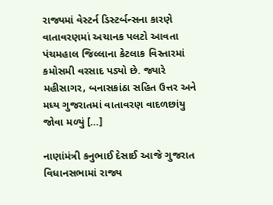રાજ્યમાં વેસ્ટર્ન ડિસ્ટર્બન્સના કારણે વાતાવરણમાં અચાનક પલટો આવતા પંચમહાલ જિલ્લાના કેટલાક વિસ્તારમાં કમોસમી વરસાદ પડ્યો છે. જ્યારે મહીસાગર, બનાસકાંઠા સહિત ઉત્તર અને મધ્ય ગુજરાતમાં વાતાવરણ વાદળછાંયુ જોવા મળ્યું […]

નાણાંમંત્રી કનુભાઈ દેસાઈ આજે ગુજરાત વિધાનસભામાં રાજ્ય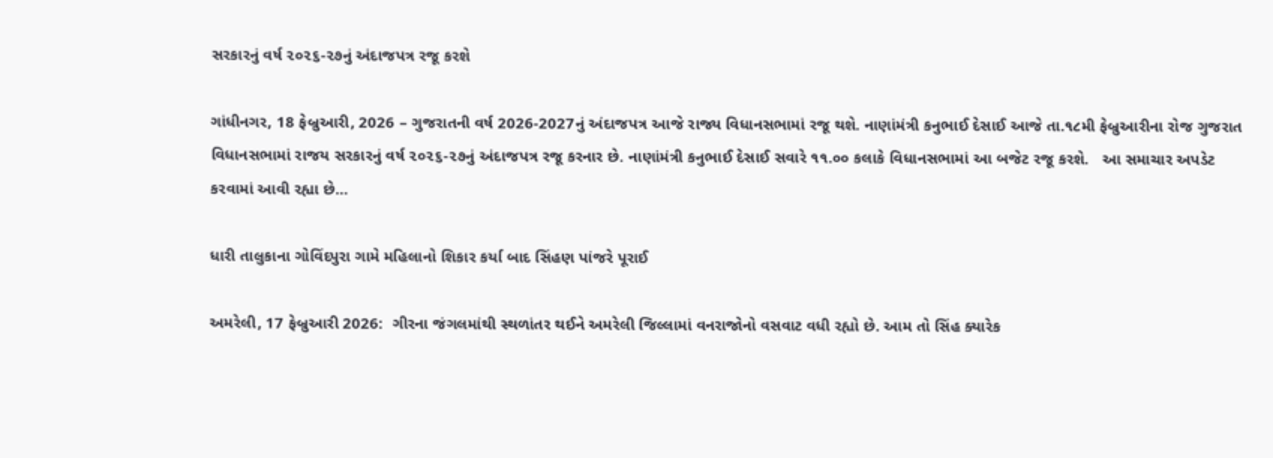સરકારનું વર્ષ ૨૦૨૬-૨૭નું અંદાજપત્ર રજૂ કરશે

ગાંધીનગર, 18 ફેબ્રુઆરી, 2026 – ગુજરાતની વર્ષ 2026-2027નું અંદાજપત્ર આજે રાજ્ય વિધાનસભામાં રજૂ થશે. નાણાંમંત્રી કનુભાઈ દેસાઈ આજે તા.૧૮મી ફેબ્રુઆરીના રોજ ગુજરાત વિધાનસભામાં રાજય સરકારનું વર્ષ ૨૦૨૬-૨૭નું અંદાજપત્ર રજૂ કરનાર છે. નાણાંમંત્રી કનુભાઈ દેસાઈ સવારે ૧૧.૦૦ કલાકે વિધાનસભામાં આ બજેટ રજૂ કરશે.   આ સમાચાર અપડેટ કરવામાં આવી રહ્યા છે…

ધારી તાલુકાના ગોવિંદપુરા ગામે મહિલાનો શિકાર કર્યા બાદ સિંહણ પાંજરે પૂરાઈ

અમરેલી, 17 ફેબ્રુઆરી 2026:  ગીરના જંગલમાંથી સ્થળાંતર થઈને અમરેલી જિલ્લામાં વનરાજોનો વસવાટ વધી રહ્યો છે. આમ તો સિંહ ક્યારેક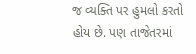જ વ્યક્તિ પર હુમલો કરતો હોય છે. પણ તાજેતરમાં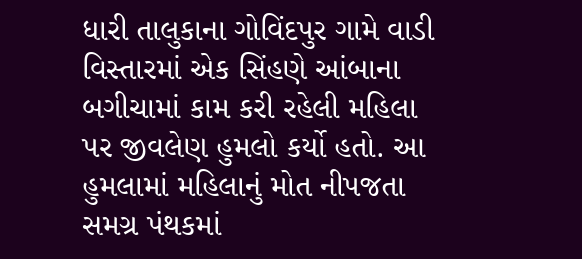ધારી તાલુકાના ગોવિંદપુર ગામે વાડી વિસ્તારમાં એક સિંહણે આંબાના બગીચામાં કામ કરી રહેલી મહિલા પર જીવલેણ હુમલો કર્યો હતો. આ હુમલામાં મહિલાનું મોત નીપજતા સમગ્ર પંથકમાં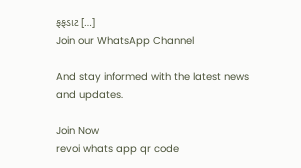ફફડાટ […]
Join our WhatsApp Channel

And stay informed with the latest news and updates.

Join Now
revoi whats app qr code